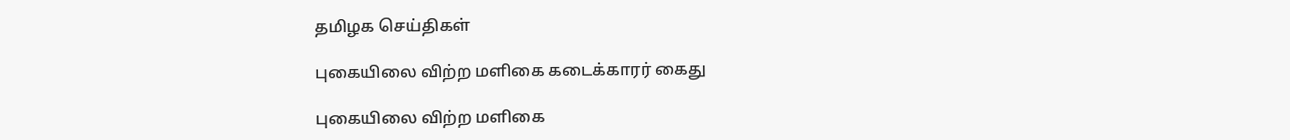தமிழக செய்திகள்

புகையிலை விற்ற மளிகை கடைக்காரர் கைது

புகையிலை விற்ற மளிகை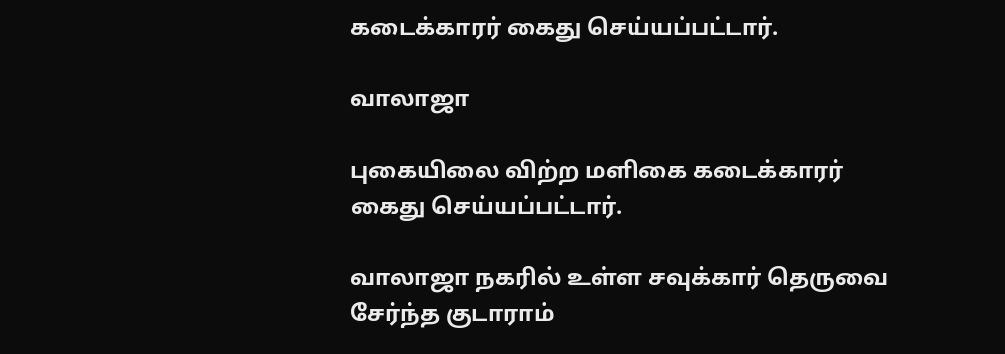கடைக்காரர் கைது செய்யப்பட்டார்.

வாலாஜா

புகையிலை விற்ற மளிகை கடைக்காரர் கைது செய்யப்பட்டார்.

வாலாஜா நகரில் உள்ள சவுக்கார் தெருவை சேர்ந்த குடாராம்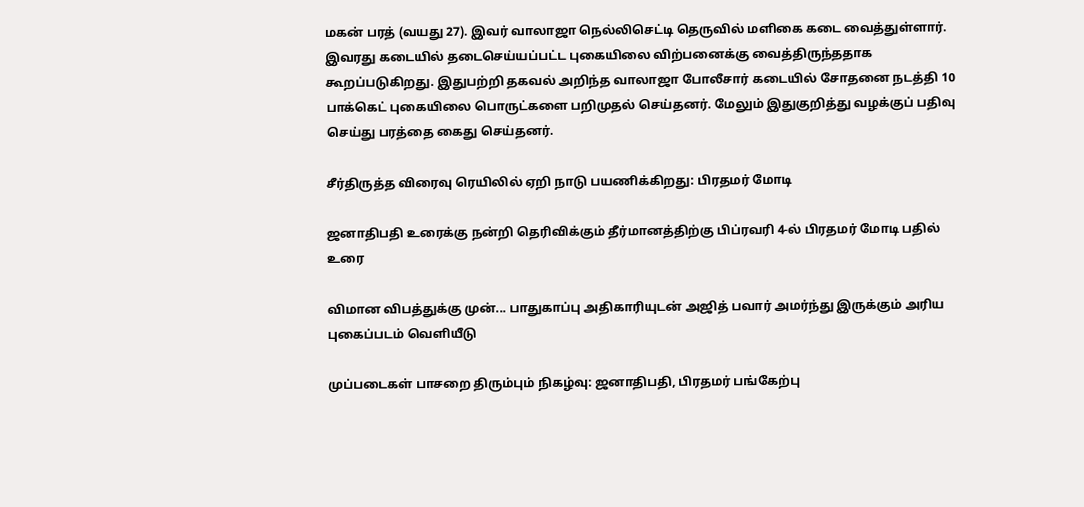மகன் பரத் (வயது 27). இவர் வாலாஜா நெல்லிசெட்டி தெருவில் மளிகை கடை வைத்துள்ளார். இவரது கடையில் தடைசெய்யப்பட்ட புகையிலை விற்பனைக்கு வைத்திருந்ததாக கூறப்படுகிறது. இதுபற்றி தகவல் அறிந்த வாலாஜா போலீசார் கடையில் சோதனை நடத்தி 10 பாக்கெட் புகையிலை பொருட்களை பறிமுதல் செய்தனர். மேலும் இதுகுறித்து வழக்குப் பதிவு செய்து பரத்தை கைது செய்தனர்.

சீர்திருத்த விரைவு ரெயிலில் ஏறி நாடு பயணிக்கிறது: பிரதமர் மோடி

ஜனாதிபதி உரைக்கு நன்றி தெரிவிக்கும் தீர்மானத்திற்கு பிப்ரவரி 4-ல் பிரதமர் மோடி பதில் உரை

விமான விபத்துக்கு முன்... பாதுகாப்பு அதிகாரியுடன் அஜித் பவார் அமர்ந்து இருக்கும் அரிய புகைப்படம் வெளியீடு

முப்படைகள் பாசறை திரும்பும் நிகழ்வு: ஜனாதிபதி, பிரதமர் பங்கேற்பு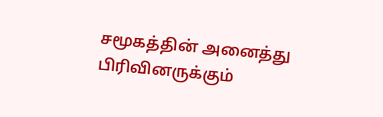சமூகத்தின் அனைத்து பிரிவினருக்கும்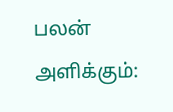பலன் அளிக்கும்: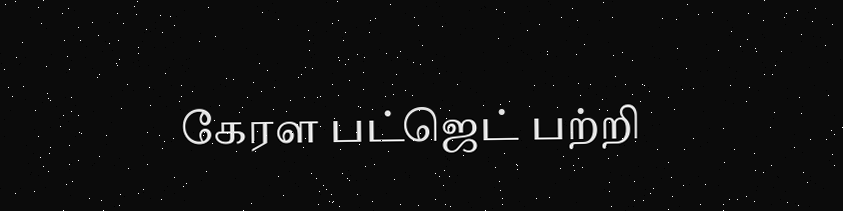கேரள பட்ஜெட் பற்றி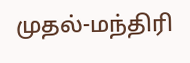முதல்-மந்திரி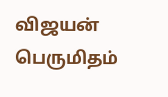விஜயன் பெருமிதம்